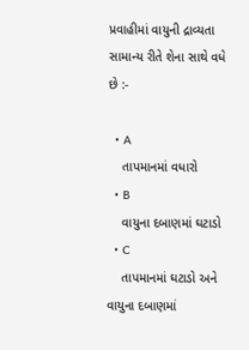પ્રવાહીમાં વાયુની દ્રાવ્યતા સામાન્ય રીતે શેના સાથે વધે છે :-

  • A
    તાપમાનમાં વધારો
  • B
    વાયુના દબાણમાં ઘટાડો
  • C
    તાપમાનમાં ઘટાડો અને વાયુના દબાણમાં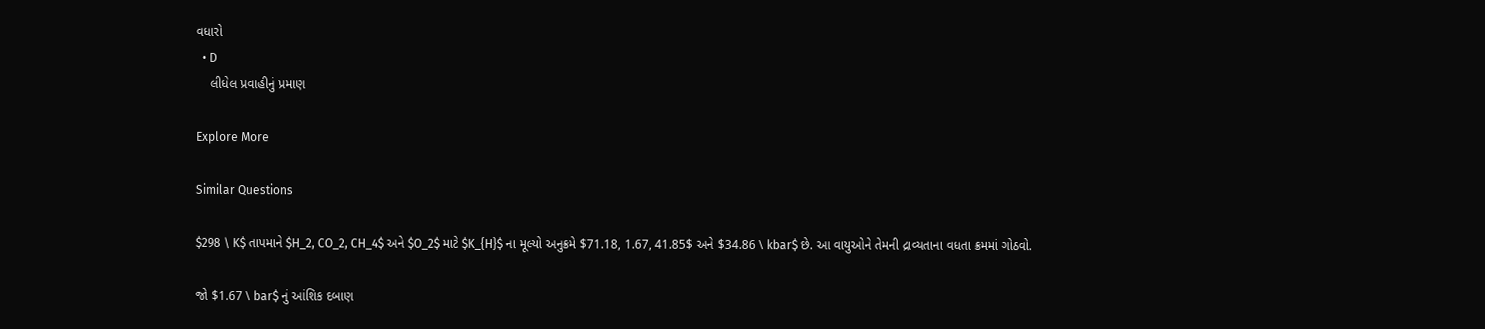વધારો
  • D
    લીધેલ પ્રવાહીનું પ્રમાણ

Explore More

Similar Questions

$298 \ K$ તાપમાને $H_2, CO_2, CH_4$ અને $O_2$ માટે $K_{H}$ ના મૂલ્યો અનુક્રમે $71.18, 1.67, 41.85$ અને $34.86 \ kbar$ છે. આ વાયુઓને તેમની દ્રાવ્યતાના વધતા ક્રમમાં ગોઠવો.

જો $1.67 \ bar$ નું આંશિક દબાણ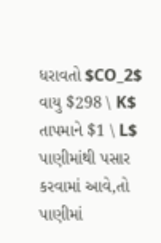ધરાવતો $CO_2$ વાયુ $298 \ K$ તાપમાને $1 \ L$ પાણીમાંથી પસાર કરવામાં આવે,તો પાણીમાં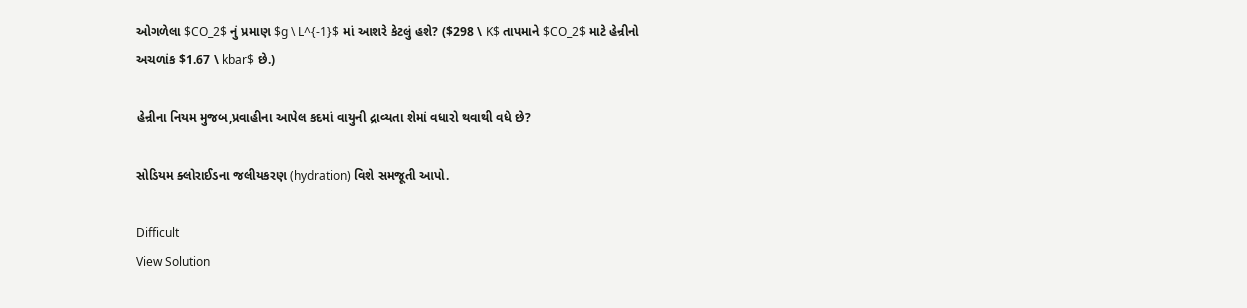ઓગળેલા $CO_2$ નું પ્રમાણ $g \ L^{-1}$ માં આશરે કેટલું હશે? ($298 \ K$ તાપમાને $CO_2$ માટે હેન્રીનો અચળાંક $1.67 \ kbar$ છે.)

હેન્રીના નિયમ મુજબ,પ્રવાહીના આપેલ કદમાં વાયુની દ્રાવ્યતા શેમાં વધારો થવાથી વધે છે?

સોડિયમ ક્લોરાઈડના જલીયકરણ (hydration) વિશે સમજૂતી આપો.

Difficult
View Solution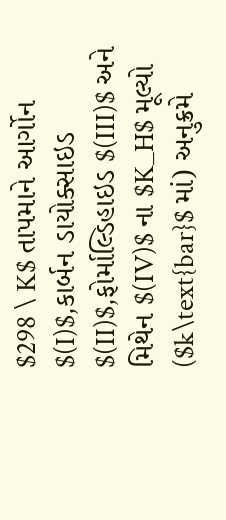$298 \ K$ તાપમાને આર્ગોન $(I)$,કાર્બન ડાયોક્સાઇડ $(II)$,ફોર્માલ્ડિહાઇડ $(III)$ અને મિથેન $(IV)$ ના $K_H$ મૂલ્યો ($k\text{bar}$ માં) અનુક્રમે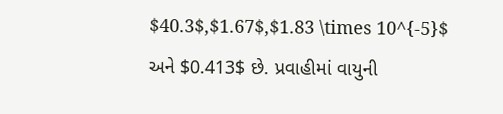$40.3$,$1.67$,$1.83 \times 10^{-5}$ અને $0.413$ છે. પ્રવાહીમાં વાયુની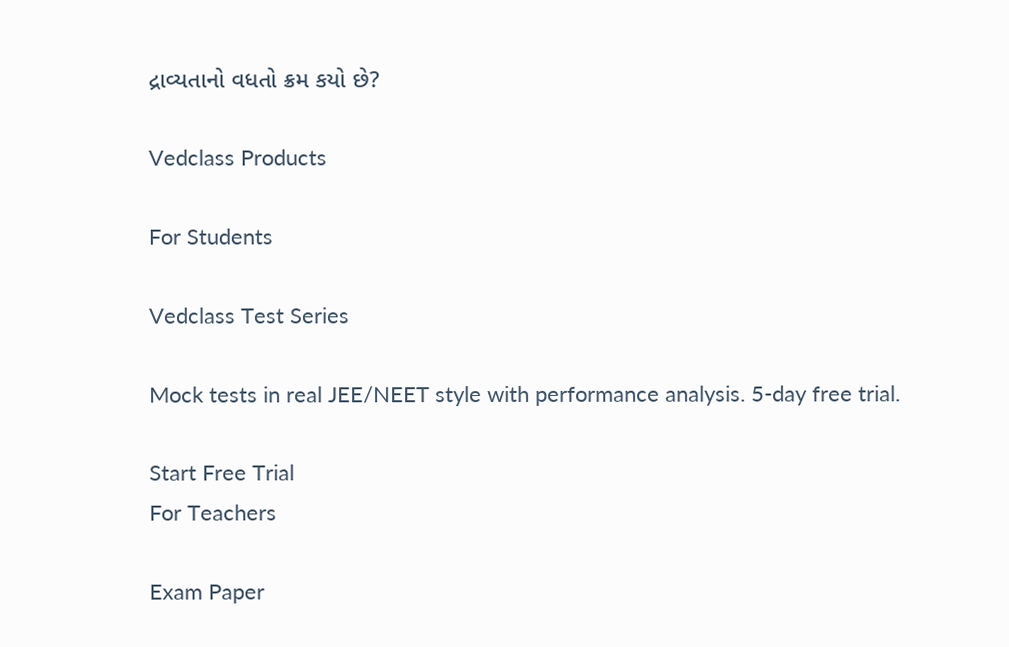દ્રાવ્યતાનો વધતો ક્રમ કયો છે?

Vedclass Products

For Students

Vedclass Test Series

Mock tests in real JEE/NEET style with performance analysis. 5-day free trial.

Start Free Trial
For Teachers

Exam Paper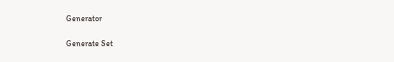Generator

Generate Set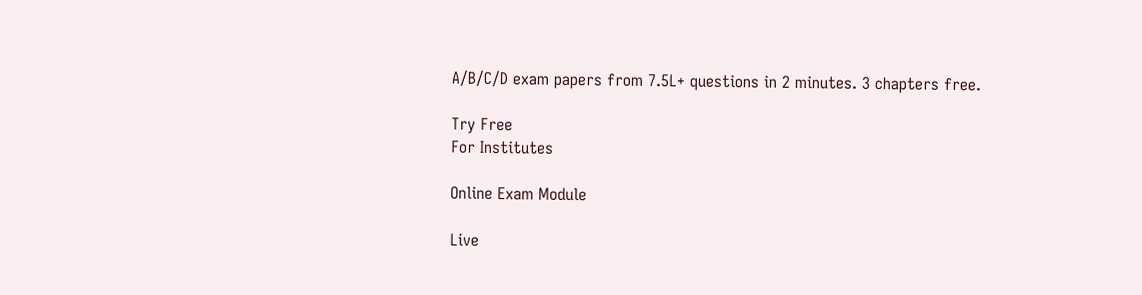A/B/C/D exam papers from 7.5L+ questions in 2 minutes. 3 chapters free.

Try Free
For Institutes

Online Exam Module

Live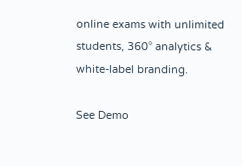online exams with unlimited students, 360° analytics & white-label branding.

See Demo